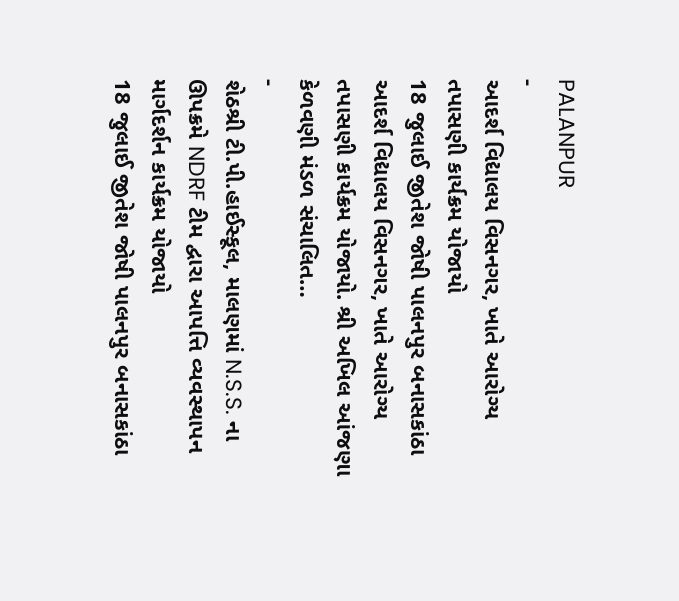PALANPUR
-
આદર્શ વિદ્યાલય વિસનગર, ખાતે આરોગ્ય તપાસણી કાર્યક્રમ યોજાયો
18 જુલાઈ જીતેશ જોષી પાલનપુર બનાસકાંઠા આદર્શ વિદ્યાલય વિસનગર, ખાતે આરોગ્ય તપાસણી કાર્યક્રમ યોજાયો. શ્રી અખિલ આંજણા કેળવણી મંડળ સંચાલિત…
-
શેઠશ્રી ટી.પી.હાઈસ્કૂલ, માલણમાં N.S.S. ના ઊપક્રમે NDRF ટીમ દ્વારા આપત્તિ વ્યવસ્થાપન માર્ગદર્શન કાર્યક્રમ યોજાયો
18 જુલાઈ જીતેશ જોષી પાલનપુર બનાસકાંઠા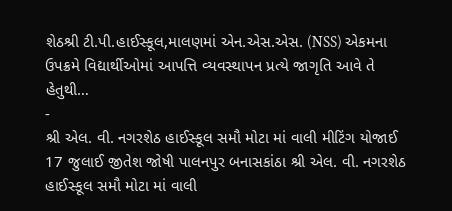શેઠશ્રી ટી.પી.હાઈસ્કૂલ,માલણમાં એન.એસ.એસ. (NSS) એકમના ઉપક્રમે વિદ્યાર્થીઓમાં આપત્તિ વ્યવસ્થાપન પ્રત્યે જાગૃતિ આવે તે હેતુથી…
-
શ્રી એલ. વી. નગરશેઠ હાઈસ્કૂલ સમૌ મોટા માં વાલી મીટિંગ યોજાઈ
17 જુલાઈ જીતેશ જોષી પાલનપુર બનાસકાંઠા શ્રી એલ. વી. નગરશેઠ હાઈસ્કૂલ સમૌ મોટા માં વાલી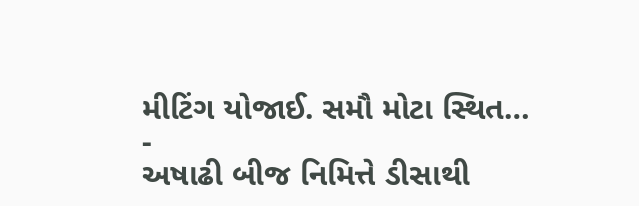મીટિંગ યોજાઈ. સમૌ મોટા સ્થિત…
-
અષાઢી બીજ નિમિત્તે ડીસાથી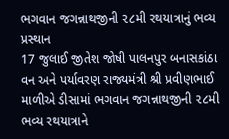ભગવાન જગન્નાથજીની ૨૮મી રથયાત્રાનું ભવ્ય પ્રસ્થાન
17 જુલાઈ જીતેશ જોષી પાલનપુર બનાસકાંઠા વન અને પર્યાવરણ રાજ્યમંત્રી શ્રી પ્રવીણભાઈ માળીએ ડીસામાં ભગવાન જગન્નાથજીની ૨૮મી ભવ્ય રથયાત્રાને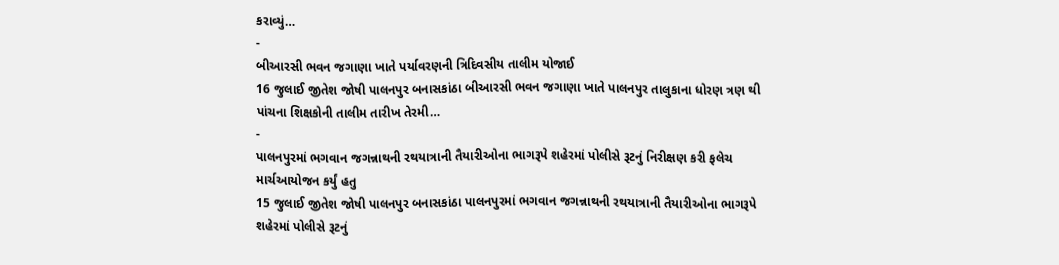કરાવ્યું…
-
બીઆરસી ભવન જગાણા ખાતે પર્યાવરણની ત્રિદિવસીય તાલીમ યોજાઈ
16 જુલાઈ જીતેશ જોષી પાલનપુર બનાસકાંઠા બીઆરસી ભવન જગાણા ખાતે પાલનપુર તાલુકાના ધોરણ ત્રણ થી પાંચના શિક્ષકોની તાલીમ તારીખ તેરમી…
-
પાલનપુરમાં ભગવાન જગન્નાથની રથયાત્રાની તૈયારીઓના ભાગરૂપે શહેરમાં પોલીસે રૂટનું નિરીક્ષણ કરી ફલેચ માર્ચઆયોજન કર્યું હતુ
15 જુલાઈ જીતેશ જોષી પાલનપુર બનાસકાંઠા પાલનપુરમાં ભગવાન જગન્નાથની રથયાત્રાની તૈયારીઓના ભાગરૂપે શહેરમાં પોલીસે રૂટનું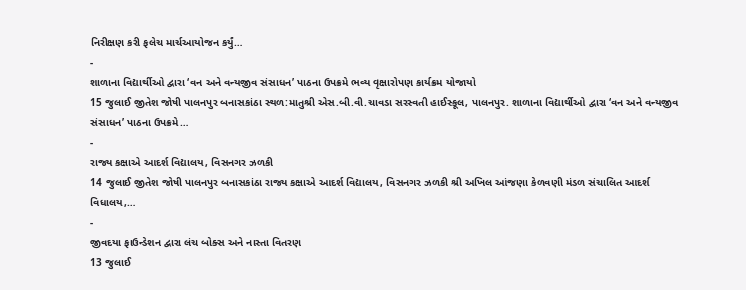નિરીક્ષણ કરી ફલેચ માર્ચઆયોજન કર્યું…
-
શાળાના વિદ્યાર્થીઓ દ્વારા ‘વન અને વન્યજીવ સંસાધન’ પાઠના ઉપક્રમે ભવ્ય વૃક્ષારોપણ કાર્યક્રમ યોજાયો
15 જુલાઈ જીતેશ જોષી પાલનપુર બનાસકાંઠા સ્થળ:માતુશ્રી એસ.બી.વી.ચાવડા સરસ્વતી હાઈસ્કૂલ, પાલનપુર. શાળાના વિદ્યાર્થીઓ દ્વારા ‘વન અને વન્યજીવ સંસાધન’ પાઠના ઉપક્રમે…
-
રાજ્ય કક્ષાએ આદર્શ વિદ્યાલય, વિસનગર ઝળકી
14 જુલાઈ જીતેશ જોષી પાલનપુર બનાસકાંઠા રાજ્ય કક્ષાએ આદર્શ વિદ્યાલય, વિસનગર ઝળકી શ્રી અખિલ આંજણા કેળવણી મંડળ સંચાલિત આદર્શ વિધાલય,…
-
જીવદયા ફાઉન્ડેશન દ્વારા લંચ બોક્સ અને નાસ્તા વિતરણ
13 જુલાઈ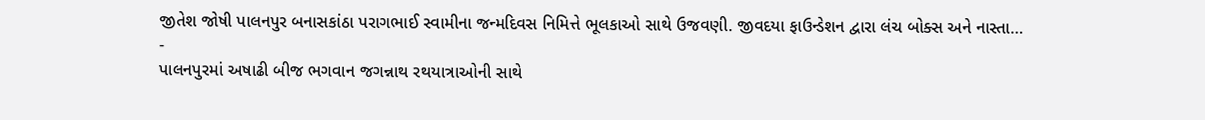જીતેશ જોષી પાલનપુર બનાસકાંઠા પરાગભાઈ સ્વામીના જન્મદિવસ નિમિત્તે ભૂલકાઓ સાથે ઉજવણી. જીવદયા ફાઉન્ડેશન દ્વારા લંચ બોક્સ અને નાસ્તા…
-
પાલનપુરમાં અષાઢી બીજ ભગવાન જગન્નાથ રથયાત્રાઓની સાથે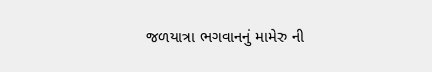જળયાત્રા ભગવાનનું મામેરુ ની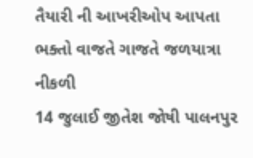તૈયારી ની આખરીઓપ આપતા ભક્તો વાજતે ગાજતે જળયાત્રા નીકળી
14 જુલાઈ જીતેશ જોષી પાલનપુર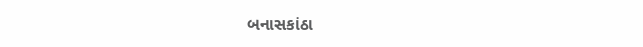બનાસકાંઠા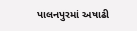પાલનપુરમાં અષાઢી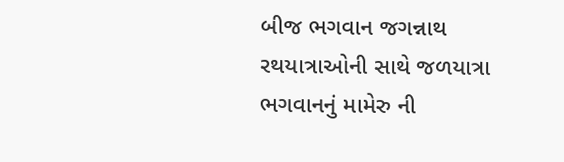બીજ ભગવાન જગન્નાથ રથયાત્રાઓની સાથે જળયાત્રા ભગવાનનું મામેરુ ની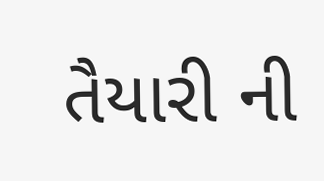તૈયારી ની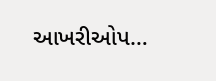આખરીઓપ…